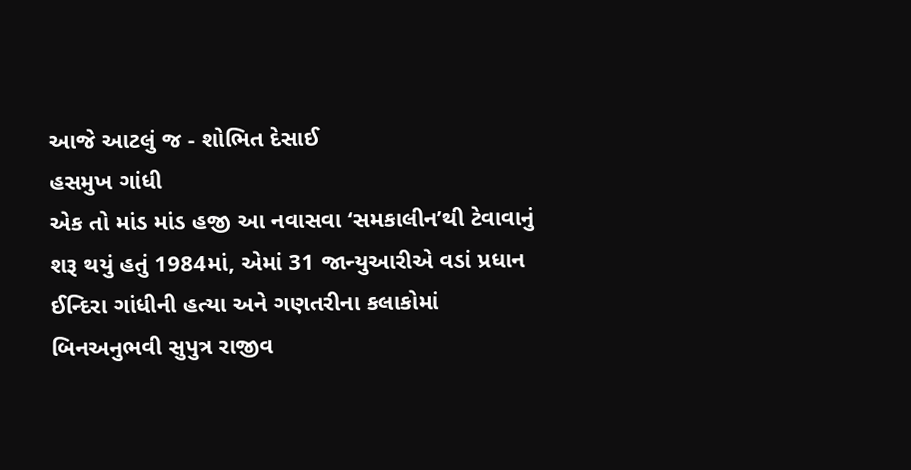આજે આટલું જ - શોભિત દેસાઈ
હસમુખ ગાંધી
એક તો માંડ માંડ હજી આ નવાસવા ‘સમકાલીન’થી ટેવાવાનું શરૂ થયું હતું 1984માં, એમાં 31 જાન્યુઆરીએ વડાં પ્રધાન ઈન્દિરા ગાંધીની હત્યા અને ગણતરીના કલાકોમાં બિનઅનુભવી સુપુત્ર રાજીવ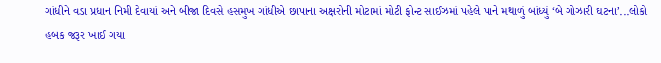ગાંધીને વડા પ્રધાન નિમી દેવાયાં અને બીજા દિવસે હસમુખ ગાંધીએ છાપાના અક્ષરોની મોટામાં મોટી ફોન્ટ સાઈઝમાં પહેલે પાને મથાળું બાંધ્યું ‘બે ગોઝારી ઘટના’...લોકો હબક જરૂર ખાઈ ગયા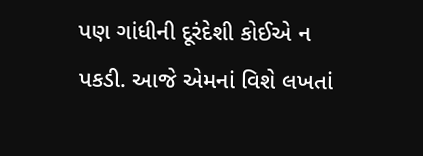પણ ગાંધીની દૂરંદેશી કોઈએ ન પકડી. આજે એમનાં વિશે લખતાં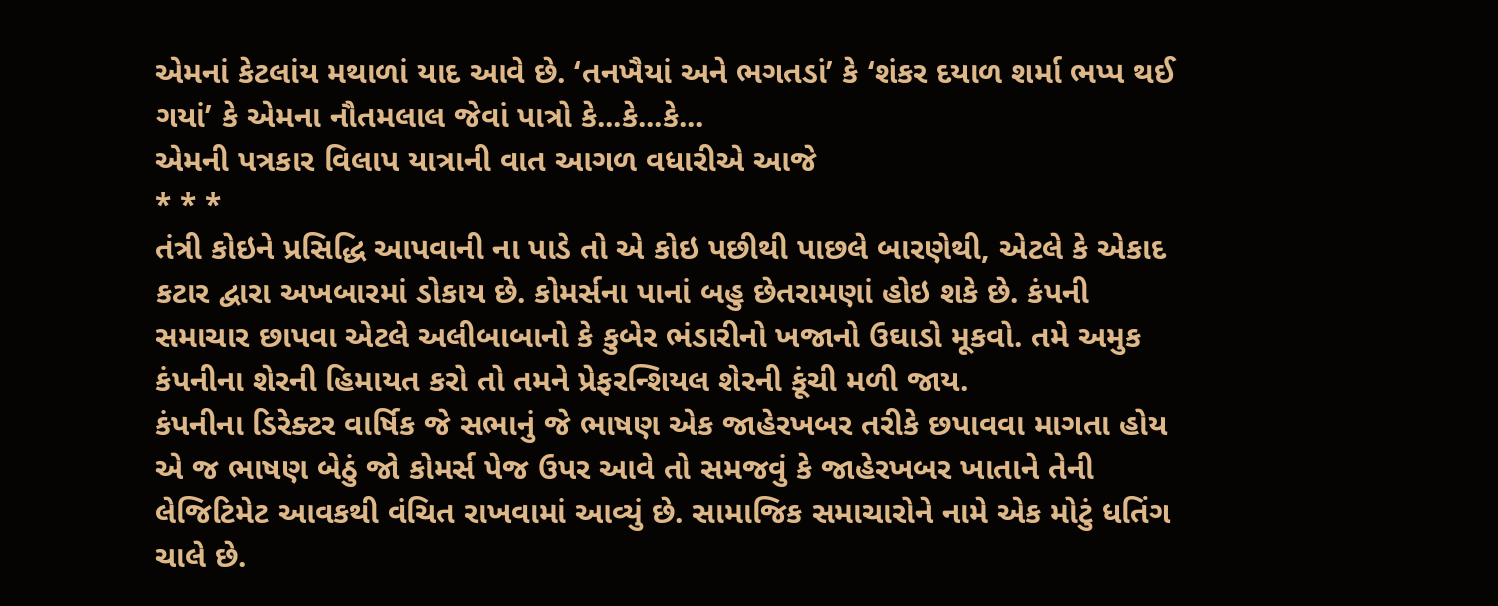એમનાં કેટલાંય મથાળાં યાદ આવે છે. ‘તનખૈયાં અને ભગતડાં’ કે ‘શંકર દયાળ શર્મા ભપ્પ થઈ ગયાં’ કે એમના નૌતમલાલ જેવાં પાત્રો કે...કે...કે...
એમની પત્રકાર વિલાપ યાત્રાની વાત આગળ વધારીએ આજે
* * *
તંત્રી કોઇને પ્રસિદ્ધિ આપવાની ના પાડે તો એ કોઇ પછીથી પાછલે બારણેથી, એટલે કે એકાદ કટાર દ્વારા અખબારમાં ડોકાય છે. કોમર્સના પાનાં બહુ છેતરામણાં હોઇ શકે છે. કંપની સમાચાર છાપવા એટલે અલીબાબાનો કે કુબેર ભંડારીનો ખજાનો ઉઘાડો મૂકવો. તમે અમુક કંપનીના શેરની હિમાયત કરો તો તમને પ્રેફરન્શિયલ શેરની કૂંચી મળી જાય.
કંપનીના ડિરેક્ટર વાર્ષિક જે સભાનું જે ભાષણ એક જાહેરખબર તરીકે છપાવવા માગતા હોય એ જ ભાષણ બેઠું જો કોમર્સ પેજ ઉપર આવે તો સમજવું કે જાહેરખબર ખાતાને તેની લેજિટિમેટ આવકથી વંચિત રાખવામાં આવ્યું છે. સામાજિક સમાચારોને નામે એક મોટું ધતિંગ ચાલે છે.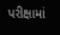પરીક્ષામાં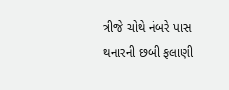ત્રીજે ચોથે નંબરે પાસ થનારની છબી ફલાણી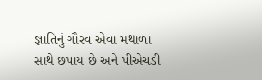જ્ઞાતિનું ગૌરવ એવા મથાળા સાથે છપાય છે અને પીએચડી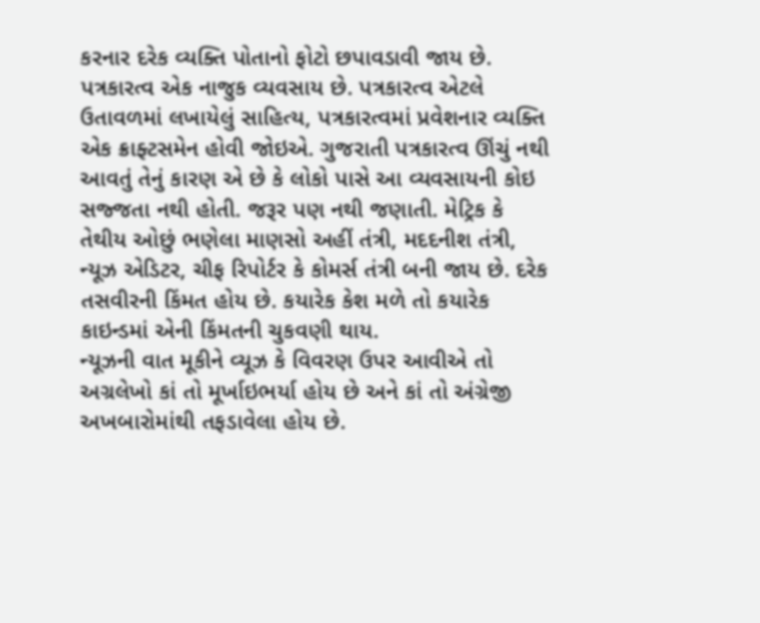કરનાર દરેક વ્યક્તિ પોતાનો ફોટો છપાવડાવી જાય છે.
પત્રકારત્વ એક નાજુક વ્યવસાય છે. પત્રકારત્વ એટલે ઉતાવળમાં લખાયેલું સાહિત્ય, પત્રકારત્વમાં પ્રવેશનાર વ્યક્તિ એક ક્રાફ્ટસમેન હોવી જોઇએ. ગુજરાતી પત્રકારત્વ ઊંચું નથી આવતું તેનું કારણ એ છે કે લોકો પાસે આ વ્યવસાયની કોઇ સજ્જતા નથી હોતી. જરૂર પણ નથી જણાતી. મેટ્રિક કે તેથીય ઓછું ભણેલા માણસો અહીં તંત્રી, મદદનીશ તંત્રી, ન્યૂઝ એડિટર, ચીફ રિપોર્ટર કે કોમર્સ તંત્રી બની જાય છે. દરેક તસવીરની કિંમત હોય છે. કયારેક કેશ મળે તો કયારેક કાઇન્ડમાં એની કિંમતની ચુકવણી થાય.
ન્યૂઝની વાત મૂકીને વ્યૂઝ કે વિવરણ ઉપર આવીએ તો અગ્રલેખો કાં તો મૂર્ખાઇભર્યા હોય છે અને કાં તો અંગ્રેજી અખબારોમાંથી તફડાવેલા હોય છે.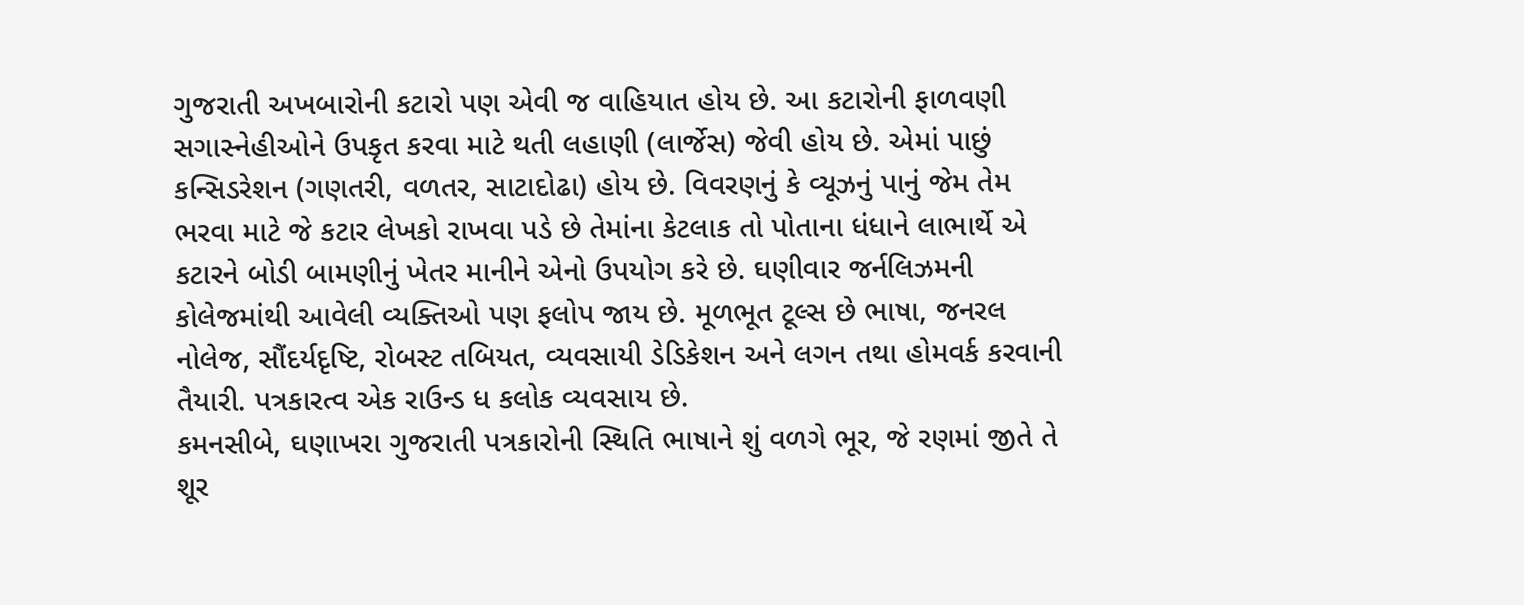ગુજરાતી અખબારોની કટારો પણ એવી જ વાહિયાત હોય છે. આ કટારોની ફાળવણી સગાસ્નેહીઓને ઉપકૃત કરવા માટે થતી લહાણી (લાર્જેસ) જેવી હોય છે. એમાં પાછું કન્સિડરેશન (ગણતરી, વળતર, સાટાદોઢા) હોય છે. વિવરણનું કે વ્યૂઝનું પાનું જેમ તેમ ભરવા માટે જે કટાર લેખકો રાખવા પડે છે તેમાંના કેટલાક તો પોતાના ધંધાને લાભાર્થે એ કટારને બોડી બામણીનું ખેતર માનીને એનો ઉપયોગ કરે છે. ઘણીવાર જર્નલિઝમની કોલેજમાંથી આવેલી વ્યક્તિઓ પણ ફલોપ જાય છે. મૂળભૂત ટૂલ્સ છે ભાષા, જનરલ નોલેજ, સૌંદર્યદૃષ્ટિ, રોબસ્ટ તબિયત, વ્યવસાયી ડેડિકેશન અને લગન તથા હોમવર્ક કરવાની તૈયારી. પત્રકારત્વ એક રાઉન્ડ ધ કલોક વ્યવસાય છે.
કમનસીબે, ઘણાખરા ગુજરાતી પત્રકારોની સ્થિતિ ભાષાને શું વળગે ભૂર, જે રણમાં જીતે તે શૂર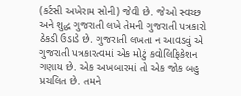(કર્ટસી અખેરામ સોની) જેવી છે. જેઓ સ્વચ્છ અને શુદ્ધ ગુજરાતી લખે તેમની ગુજરાતી પત્રકારો ઠેકડી ઉડાડે છે. ગુજરાતી લખતા ન આવડવું એ ગુજરાતી પત્રકારત્વમાં એક મોટું કવોલિફિકેશન ગણાય છે. એક અખબારમાં તો એક જોક બહુ પ્રચલિત છે. તમને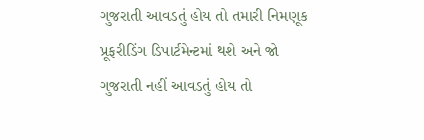ગુજરાતી આવડતું હોય તો તમારી નિમણૂક પ્રૂફરીડિંગ ડિપાર્ટમેન્ટમાં થશે અને જો ગુજરાતી નહીં આવડતું હોય તો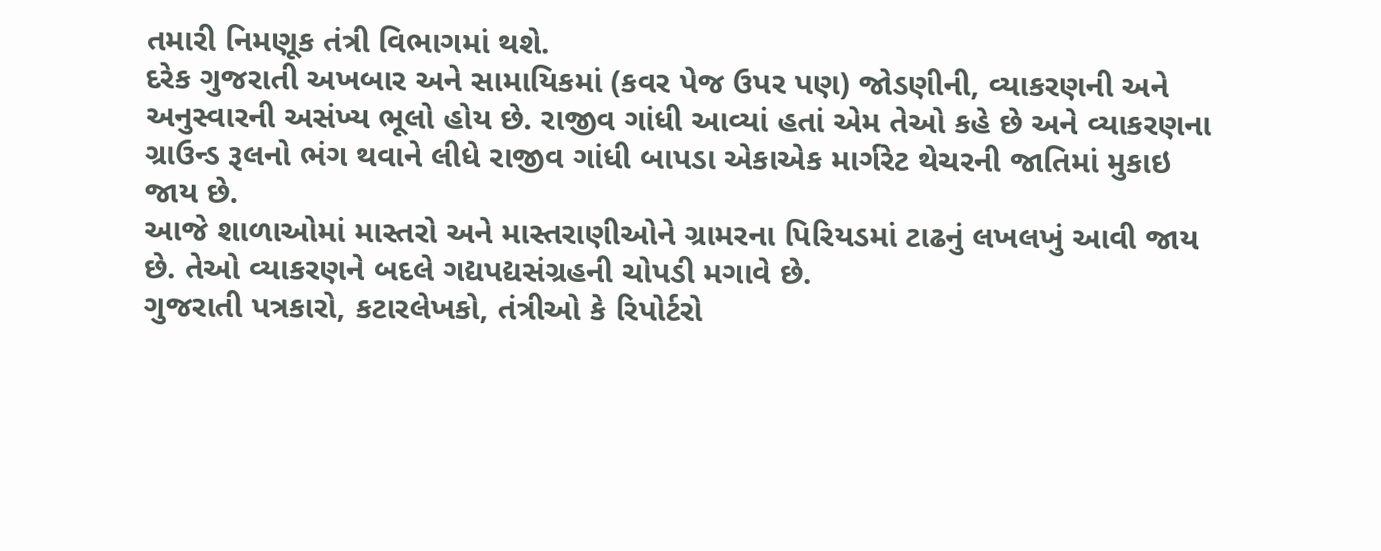તમારી નિમણૂક તંત્રી વિભાગમાં થશે.
દરેક ગુજરાતી અખબાર અને સામાયિકમાં (કવર પેજ ઉપર પણ) જોડણીની, વ્યાકરણની અને અનુસ્વારની અસંખ્ય ભૂલો હોય છે. રાજીવ ગાંધી આવ્યાં હતાં એમ તેઓ કહે છે અને વ્યાકરણના ગ્રાઉન્ડ રૂલનો ભંગ થવાને લીધે રાજીવ ગાંધી બાપડા એકાએક માર્ગરેટ થેચરની જાતિમાં મુકાઇ જાય છે.
આજે શાળાઓમાં માસ્તરો અને માસ્તરાણીઓને ગ્રામરના પિરિયડમાં ટાઢનું લખલખું આવી જાય છે. તેઓ વ્યાકરણને બદલે ગદ્યપદ્યસંગ્રહની ચોપડી મગાવે છે.
ગુજરાતી પત્રકારો, કટારલેખકો, તંત્રીઓ કે રિપોર્ટરો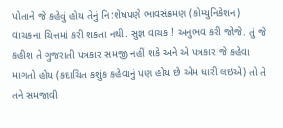પોતાને જે કહેવું હોય તેનું નિ:શેષપણે ભાવસંક્રમણ (કોમ્યુનિકેશન) વાચકના ચિત્તમાં કરી શકતા નથી. સુજ્ઞ વાચક ! અનુભવ કરી જોજે. તું જે કહીશ તે ગુજરાતી પત્રકાર સમજી નહીં શકે અને એ પત્રકાર જે કહેવા માગતો હોય (કદાચિત કશુંક કહેવાનું પણ હોય છે એમ ધારી લઇએ) તો તે તને સમજાવી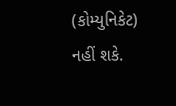(કોમ્યુનિકેટ) નહીં શકે.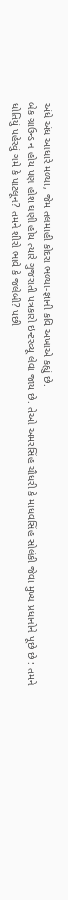અંધે અંધ આધારે મળ્યા, જેમ તલમાહી કોદરા ભળ્યા-જ્ઞાની કવિ અખાએ કહ્યું છે.
બેક ગ્રાઉન્ડ ન હોય પણ હોશ ઘણી હોય ત્યારે ગુજરાતી પત્રકારો ઇન્ટરવ્યૂ લેવા જાય છે. તેઓ અમરસિંહ ચૌધરી કે માધવસિંહ સોલંકી જેવા મુખ્ય પ્રધાનોને પૂછે છે : તમને ધોતિયું પહેરવું ગમે કે પાટલૂન? તમને શીરો ભાવે કે જલેબી? પછી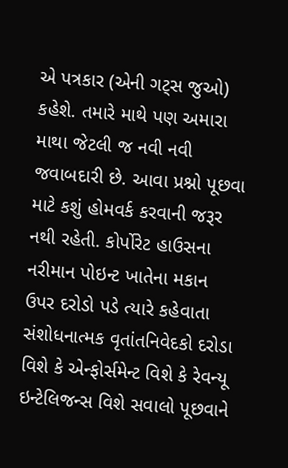એ પત્રકાર (એની ગટ્સ જુઓ) કહેશે. તમારે માથે પણ અમારા માથા જેટલી જ નવી નવી જવાબદારી છે. આવા પ્રશ્નો પૂછવા માટે કશું હોમવર્ક કરવાની જરૂર નથી રહેતી. કોર્પોરેટ હાઉસના નરીમાન પોઇન્ટ ખાતેના મકાન ઉપર દરોડો પડે ત્યારે કહેવાતા સંશોધનાત્મક વૃતાંતનિવેદકો દરોડા વિશે કે એન્ફોર્સમેન્ટ વિશે કે રેવન્યૂ ઇન્ટેલિજન્સ વિશે સવાલો પૂછવાને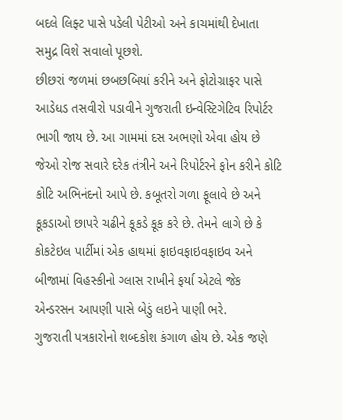બદલે લિફ્ટ પાસે પડેલી પેટીઓ અને કાચમાંથી દેખાતા સમુદ્ર વિશે સવાલો પૂછશે.
છીછરાં જળમાં છબછબિયાં કરીને અને ફોટોગ્રાફર પાસે આડેધડ તસવીરો પડાવીને ગુજરાતી ઇન્વેસ્ટિગેટિવ રિપોર્ટર ભાગી જાય છે. આ ગામમાં દસ અભણો એવા હોય છે જેઓ રોજ સવારે દરેક તંત્રીને અને રિપોર્ટરને ફોન કરીને કોટિ કોટિ અભિનંદનો આપે છે. કબૂતરો ગળા ફૂલાવે છે અને કૂકડાઓ છાપરે ચઢીને કૂકડે કૂક કરે છે. તેમને લાગે છે કે કોકટેઇલ પાર્ટીમાં એક હાથમાં ફાઇવફાઇવફાઇવ અને બીજામાં વિહસ્કીનો ગ્લાસ રાખીને ફર્યા એટલે જેક એન્ડરસન આપણી પાસે બેડું લઇને પાણી ભરે.
ગુજરાતી પત્રકારોનો શબ્દકોશ કંગાળ હોય છે. એક જણે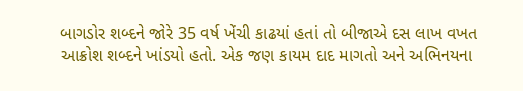બાગડોર શબ્દને જોરે 35 વર્ષ ખેંચી કાઢયાં હતાં તો બીજાએ દસ લાખ વખત આક્રોશ શબ્દને ખાંડયો હતો. એક જણ કાયમ દાદ માગતો અને અભિનયના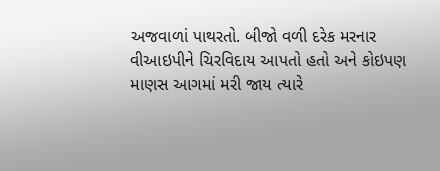અજવાળાં પાથરતો. બીજો વળી દરેક મરનાર વીઆઇપીને ચિરવિદાય આપતો હતો અને કોઇપણ માણસ આગમાં મરી જાય ત્યારે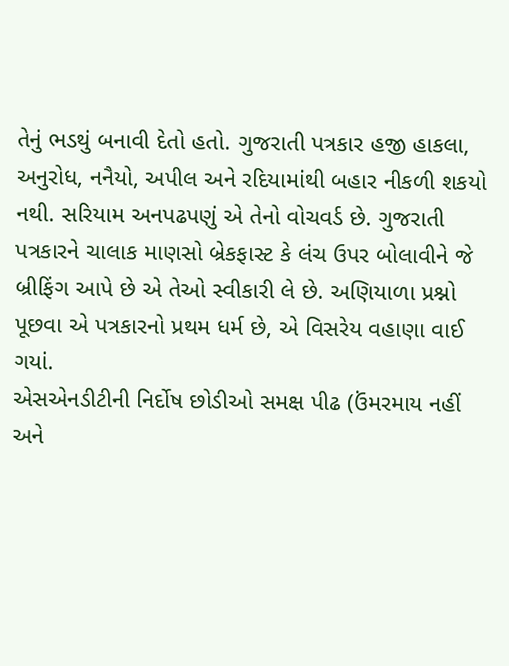તેનું ભડથું બનાવી દેતો હતો. ગુજરાતી પત્રકાર હજી હાકલા, અનુરોધ, નનૈયો, અપીલ અને રદિયામાંથી બહાર નીકળી શકયો નથી. સરિયામ અનપઢપણું એ તેનો વોચવર્ડ છે. ગુજરાતી પત્રકારને ચાલાક માણસો બ્રેકફાસ્ટ કે લંચ ઉપર બોલાવીને જે બ્રીફિંગ આપે છે એ તેઓ સ્વીકારી લે છે. અણિયાળા પ્રશ્નો પૂછવા એ પત્રકારનો પ્રથમ ધર્મ છે, એ વિસરેય વહાણા વાઈ ગયાં.
એસએનડીટીની નિર્દોષ છોડીઓ સમક્ષ પીઢ (ઉંમરમાય નહીં અને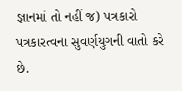જ્ઞાનમાં તો નહીં જ) પત્રકારો પત્રકારત્વના સુવર્ણયુગની વાતો કરે છે.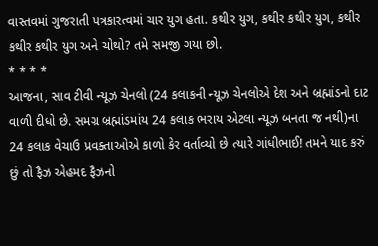વાસ્તવમાં ગુજરાતી પત્રકારત્વમાં ચાર યુગ હતા. કથીર યુગ, કથીર કથીર યુગ, કથીર કથીર કથીર યુગ અને ચોથો? તમે સમજી ગયા છો.
* * * *
આજના, સાવ ટીવી ન્યૂઝ ચેનલો (24 કલાકની ન્યૂઝ ચેનલોએ દેશ અને બ્રહ્માંડનો દાટ વાળી દીધો છે. સમગ્ર બ્રહ્માંડમાંય 24 કલાક ભરાય એટલા ન્યૂઝ બનતા જ નથી)ના 24 કલાક વેચાઉ પ્રવક્તાઓએ કાળો કેર વર્તાવ્યો છે ત્યારે ગાંધીભાઈ! તમને યાદ કરું છું તો ફૈઝ એહમદ ફૈઝનો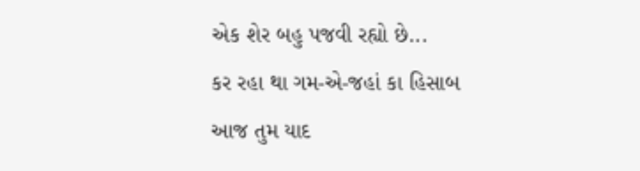એક શેર બહુ પજવી રહ્યો છે...
કર રહા થા ગમ-એ-જહાં કા હિસાબ
આજ તુમ યાદ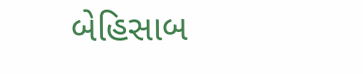બેહિસાબ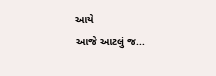આયે
આજે આટલું જ...